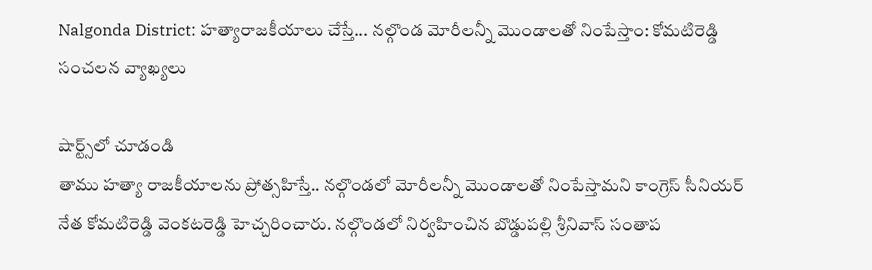Nalgonda District: హత్యారాజకీయాలు చేస్తే... నల్గొండ మోరీలన్నీ మొండాలతో నింపేస్తాం: కోమటిరెడ్డి సంచలన వ్యాఖ్యలు

షార్ట్స్‌లో చూడండి
తాము హత్యా రాజకీయాలను ప్రోత్సహిస్తే.. నల్గొండలో మోరీలన్నీ మొండాలతో నింపేస్తామని కాంగ్రెస్ సీనియర్ నేత కోమటిరెడ్డి వెంకటరెడ్డి హెచ్చరించారు. నల్గొండలో నిర్వహించిన బొడ్డుపల్లి శ్రీనివాస్ సంతాప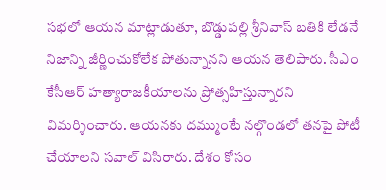సభలో ఆయన మాట్లాడుతూ, బొడ్డుపల్లి శ్రీనివాస్ బతికి లేడనే నిజాన్ని జీర్ణించుకోలేక పోతున్నానని ఆయన తెలిపారు. సీఎం కేసీఆర్‌ హత్యారాజకీయాలను ప్రోత్సహిస్తున్నారని విమర్శించారు. ఆయనకు దమ్ముంటే నల్గొండలో తనపై పోటీ చేయాలని సవాల్‌ విసిరారు. దేశం కోసం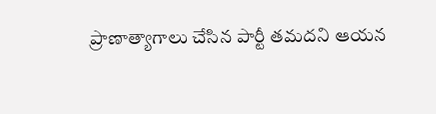ప్రాణాత్యాగాలు చేసిన పార్టీ తమదని ఆయన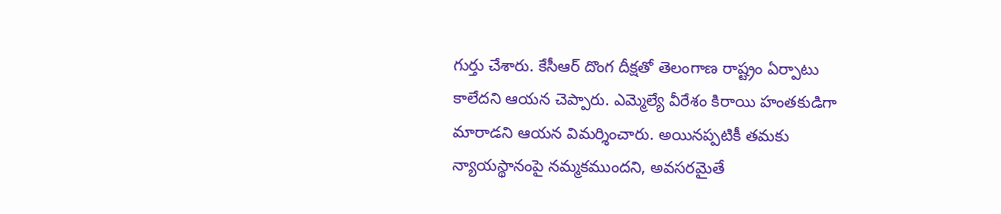గుర్తు చేశారు. కేసీఆర్ దొంగ దీక్షతో తెలంగాణ రాష్ట్రం ఏర్పాటు కాలేదని ఆయన చెప్పారు. ఎమ్మెల్యే వీరేశం కిరాయి హంతకుడిగా మారాడని ఆయన విమర్శించారు. అయినప్పటికీ తమకు న్యాయస్థానంపై నమ్మకముందని, అవసరమైతే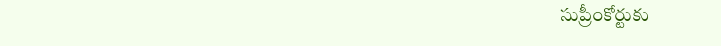సుప్రీంకోర్టుకు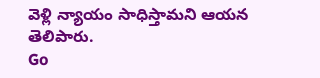వెళ్లి న్యాయం సాధిస్తామని ఆయన తెలిపారు.
Go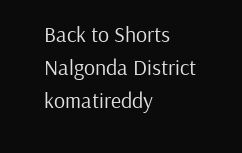Back to Shorts
Nalgonda District
komatireddy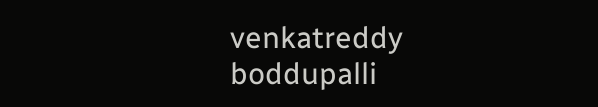venkatreddy
boddupalli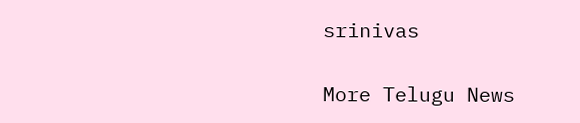srinivas

More Telugu News